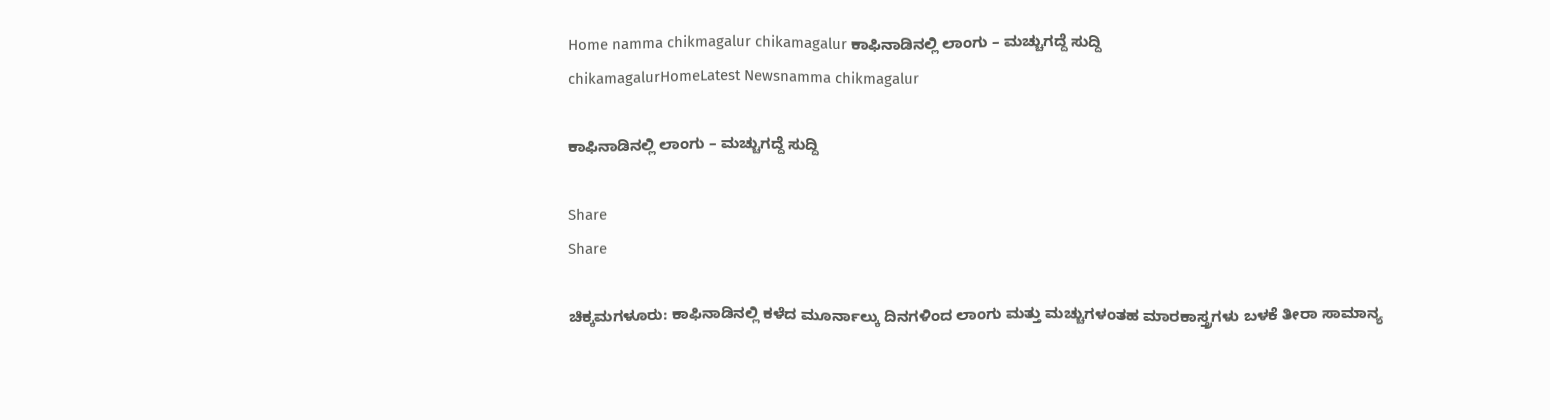Home namma chikmagalur chikamagalur ಕಾಫಿನಾಡಿನಲ್ಲಿ ಲಾಂಗು – ಮಚ್ಚುಗದ್ದೆ ಸುದ್ದಿ
chikamagalurHomeLatest Newsnamma chikmagalur

ಕಾಫಿನಾಡಿನಲ್ಲಿ ಲಾಂಗು – ಮಚ್ಚುಗದ್ದೆ ಸುದ್ದಿ

Share
Share

ಚಿಕ್ಕಮಗಳೂರು: ಕಾಫಿನಾಡಿನಲ್ಲಿ ಕಳೆದ ಮೂರ್ನಾಲ್ಕು ದಿನಗಳಿಂದ ಲಾಂಗು ಮತ್ತು ಮಚ್ಚುಗಳಂತಹ ಮಾರಕಾಸ್ತ್ರಗಳು ಬಳಕೆ ತೀರಾ ಸಾಮಾನ್ಯ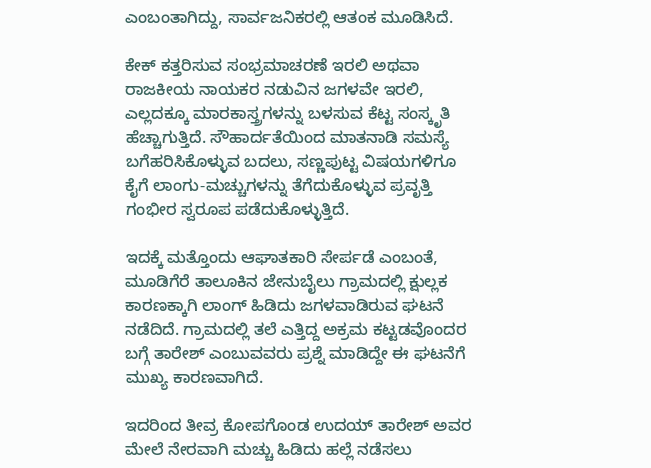ಎಂಬಂತಾಗಿದ್ದು, ಸಾರ್ವಜನಿಕರಲ್ಲಿ ಆತಂಕ ಮೂಡಿಸಿದೆ.

ಕೇಕ್ ಕತ್ತರಿಸುವ ಸಂಭ್ರಮಾಚರಣೆ ಇರಲಿ ಅಥವಾ ರಾಜಕೀಯ ನಾಯಕರ ನಡುವಿನ ಜಗಳವೇ ಇರಲಿ, ಎಲ್ಲದಕ್ಕೂ ಮಾರಕಾಸ್ತ್ರಗಳನ್ನು ಬಳಸುವ ಕೆಟ್ಟ ಸಂಸ್ಕೃತಿ ಹೆಚ್ಚಾಗುತ್ತಿದೆ. ಸೌಹಾರ್ದತೆಯಿಂದ ಮಾತನಾಡಿ ಸಮಸ್ಯೆ ಬಗೆಹರಿಸಿಕೊಳ್ಳುವ ಬದಲು, ಸಣ್ಣಪುಟ್ಟ ವಿಷಯಗಳಿಗೂ ಕೈಗೆ ಲಾಂಗು-ಮಚ್ಚುಗಳನ್ನು ತೆಗೆದುಕೊಳ್ಳುವ ಪ್ರವೃತ್ತಿ ಗಂಭೀರ ಸ್ವರೂಪ ಪಡೆದುಕೊಳ್ಳುತ್ತಿದೆ.

ಇದಕ್ಕೆ ಮತ್ತೊಂದು ಆಘಾತಕಾರಿ ಸೇರ್ಪಡೆ ಎಂಬಂತೆ, ಮೂಡಿಗೆರೆ ತಾಲೂಕಿನ ಜೇನುಬೈಲು ಗ್ರಾಮದಲ್ಲಿ ಕ್ಷುಲ್ಲಕ ಕಾರಣಕ್ಕಾಗಿ ಲಾಂಗ್ ಹಿಡಿದು ಜಗಳವಾಡಿರುವ ಘಟನೆ ನಡೆದಿದೆ. ಗ್ರಾಮದಲ್ಲಿ ತಲೆ ಎತ್ತಿದ್ದ ಅಕ್ರಮ ಕಟ್ಟಡವೊಂದರ ಬಗ್ಗೆ ತಾರೇಶ್ ಎಂಬುವವರು ಪ್ರಶ್ನೆ ಮಾಡಿದ್ದೇ ಈ ಘಟನೆಗೆ ಮುಖ್ಯ ಕಾರಣವಾಗಿದೆ.

ಇದರಿಂದ ತೀವ್ರ ಕೋಪಗೊಂಡ ಉದಯ್ ತಾರೇಶ್ ಅವರ ಮೇಲೆ ನೇರವಾಗಿ ಮಚ್ಚು ಹಿಡಿದು ಹಲ್ಲೆ ನಡೆಸಲು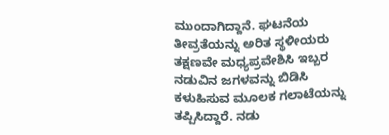ಮುಂದಾಗಿದ್ದಾನೆ. ಘಟನೆಯ ತೀವ್ರತೆಯನ್ನು ಅರಿತ ಸ್ಥಳೀಯರು ತಕ್ಷಣವೇ ಮಧ್ಯಪ್ರವೇಶಿಸಿ ಇಬ್ಬರ ನಡುವಿನ ಜಗಳವನ್ನು ಬಿಡಿಸಿ ಕಳುಹಿಸುವ ಮೂಲಕ ಗಲಾಟೆಯನ್ನು ತಪ್ಪಿಸಿದ್ದಾರೆ. ನಡು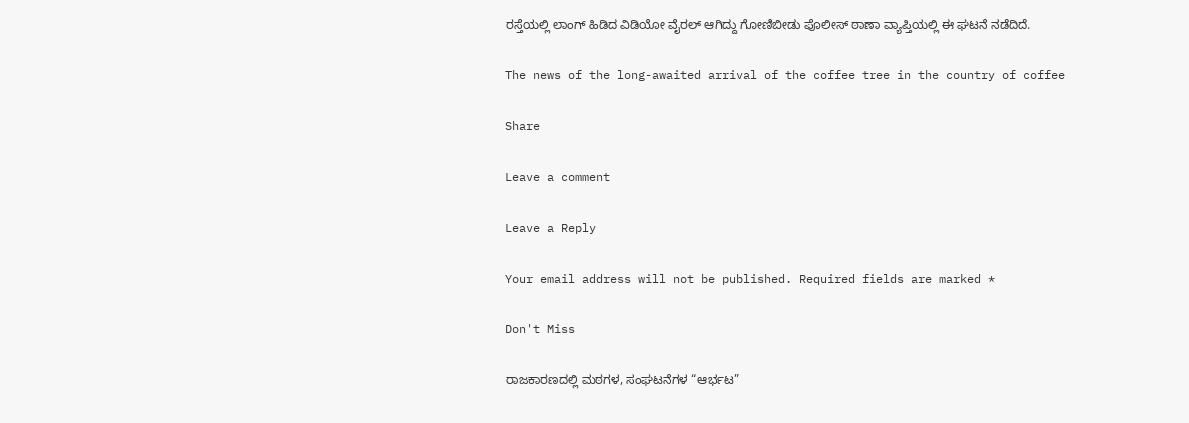ರಸ್ತೆಯಲ್ಲಿ ಲಾಂಗ್ ಹಿಡಿದ ವಿಡಿಯೋ ವೈರಲ್ ಆಗಿದ್ದು ಗೋಣಿಬೀಡು ಪೊಲೀಸ್ ಠಾಣಾ ವ್ಯಾಪ್ತಿಯಲ್ಲಿ ಈ ಘಟನೆ ನಡೆದಿದೆ.

The news of the long-awaited arrival of the coffee tree in the country of coffee

Share

Leave a comment

Leave a Reply

Your email address will not be published. Required fields are marked *

Don't Miss

ರಾಜಕಾರಣದಲ್ಲಿ ಮಠಗಳ, ಸಂಘಟನೆಗಳ “ಆರ್ಭಟ”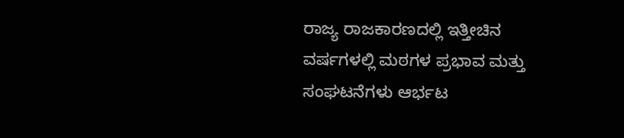ರಾಜ್ಯ ರಾಜಕಾರಣದಲ್ಲಿ ಇತ್ತೀಚಿನ ವರ್ಷಗಳಲ್ಲಿ ಮಠಗಳ ಪ್ರಭಾವ ಮತ್ತು ಸಂಘಟನೆಗಳು ಆರ್ಭಟ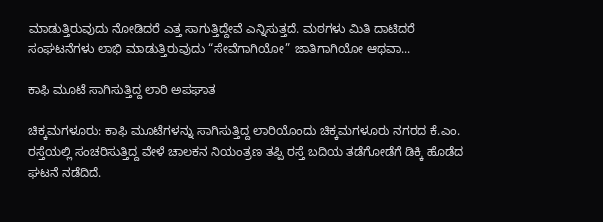ಮಾಡುತ್ತಿರುವುದು ನೋಡಿದರೆ ಎತ್ತ ಸಾಗುತ್ತಿದ್ದೇವೆ ಎನ್ನಿಸುತ್ತದೆ. ಮಠಗಳು ಮಿತಿ ದಾಟಿದರೆ ಸಂಘಟನೆಗಳು ಲಾಭಿ ಮಾಡುತ್ತಿರುವುದು “ಸೇವೆಗಾಗಿಯೋ” ಜಾತಿಗಾಗಿಯೋ ಆಥವಾ...

ಕಾಫಿ ಮೂಟೆ ಸಾಗಿಸುತ್ತಿದ್ದ ಲಾರಿ ಅಪಘಾತ

ಚಿಕ್ಕಮಗಳೂರು: ಕಾಫಿ ಮೂಟೆಗಳನ್ನು ಸಾಗಿಸುತ್ತಿದ್ದ ಲಾರಿಯೊಂದು ಚಿಕ್ಕಮಗಳೂರು ನಗರದ ಕೆ.ಎಂ. ರಸ್ತೆಯಲ್ಲಿ ಸಂಚರಿಸುತ್ತಿದ್ದ ವೇಳೆ ಚಾಲಕನ ನಿಯಂತ್ರಣ ತಪ್ಪಿ ರಸ್ತೆ ಬದಿಯ ತಡೆಗೋಡೆಗೆ ಡಿಕ್ಕಿ ಹೊಡೆದ ಘಟನೆ ನಡೆದಿದೆ.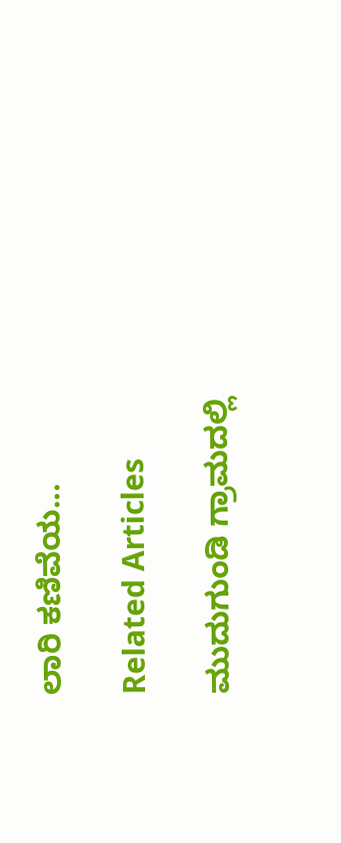ಲಾರಿ ಕಣಿವೆಯ...

Related Articles

ಮುದುಗುಂಡಿ ಗ್ರಾಮದಲ್ಲಿ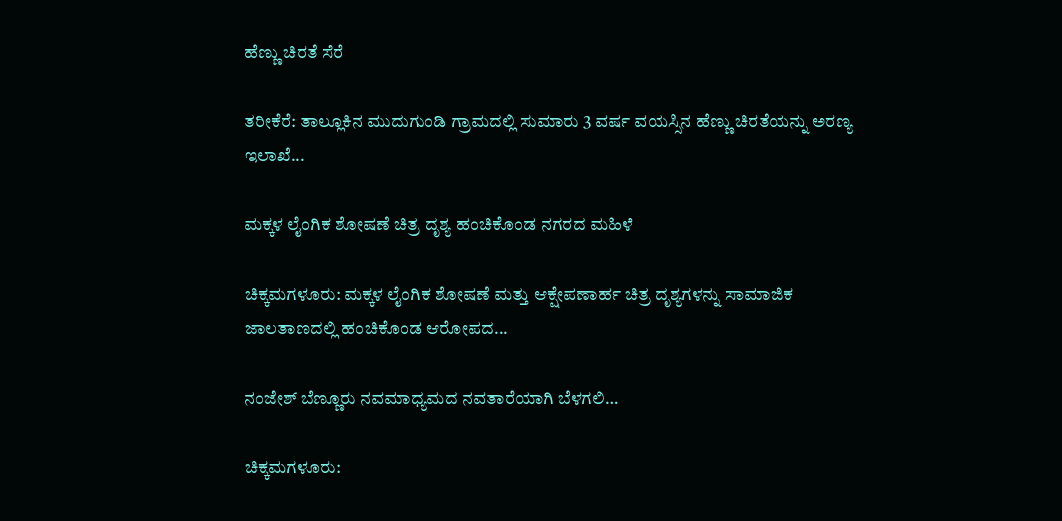ಹೆಣ್ಣು ಚಿರತೆ ಸೆರೆ

ತರೀಕೆರೆ: ತಾಲ್ಲೂಕಿನ ಮುದುಗುಂಡಿ ಗ್ರಾಮದಲ್ಲಿ ಸುಮಾರು 3 ವರ್ಷ ವಯಸ್ಸಿನ ಹೆಣ್ಣು ಚಿರತೆಯನ್ನು ಅರಣ್ಯ ಇಲಾಖೆ...

ಮಕ್ಕಳ ಲೈಂಗಿಕ ಶೋಷಣೆ ಚಿತ್ರ ದೃಶ್ಯ ಹಂಚಿಕೊಂಡ ನಗರದ ಮಹಿಳೆ

ಚಿಕ್ಕಮಗಳೂರು: ಮಕ್ಕಳ ಲೈಂಗಿಕ ಶೋಷಣೆ ಮತ್ತು ಆಕ್ಷೇಪಣಾರ್ಹ ಚಿತ್ರ ದೃಶ್ಯಗಳನ್ನು ಸಾಮಾಜಿಕ ಜಾಲತಾಣದಲ್ಲಿ ಹಂಚಿಕೊಂಡ ಆರೋಪದ...

ನಂಜೇಶ್ ಬೆಣ್ಣೂರು ನವಮಾಧ್ಯಮದ ನವತಾರೆಯಾಗಿ ಬೆಳಗಲಿ…

ಚಿಕ್ಕಮಗಳೂರು: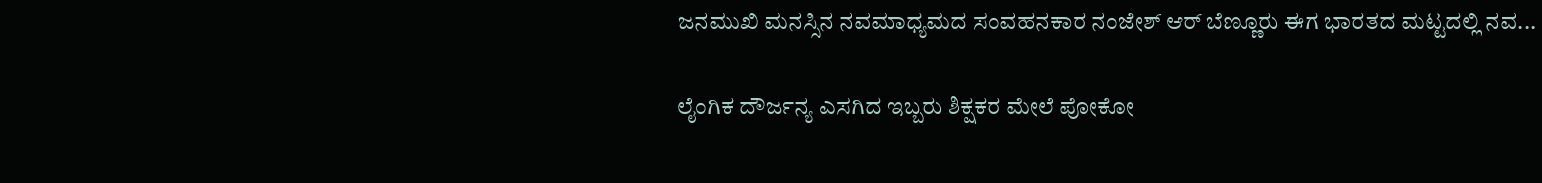ಜನಮುಖಿ ಮನಸ್ಸಿನ ನವಮಾಧ್ಯಮದ ಸಂವಹನಕಾರ ನಂಜೇಶ್ ಆರ್ ಬೆಣ್ಣೂರು ಈಗ ಭಾರತದ ಮಟ್ಟದಲ್ಲಿ ನವ...

ಲೈಂಗಿಕ ದೌರ್ಜನ್ಯ ಎಸಗಿದ ಇಬ್ಬರು ಶಿಕ್ಷಕರ ಮೇಲೆ ಪೋಕೋ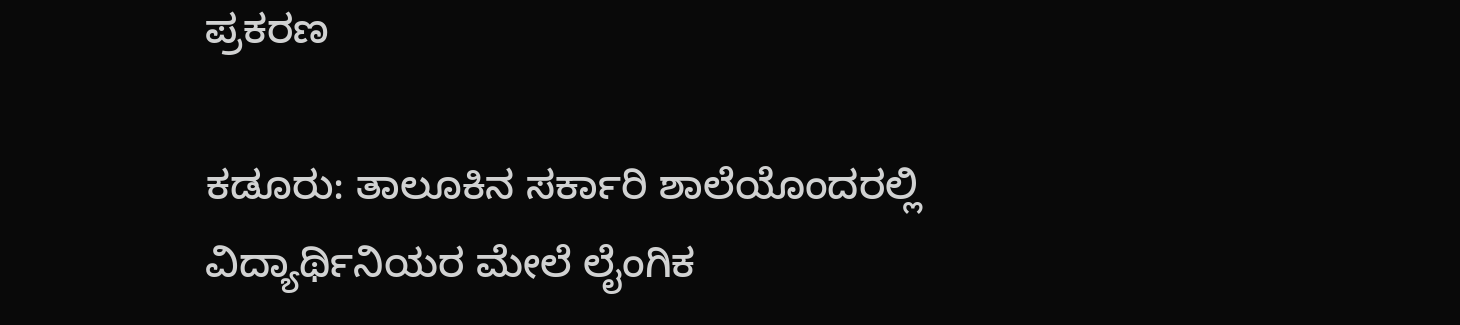ಪ್ರಕರಣ

ಕಡೂರು: ತಾಲೂಕಿನ ಸರ್ಕಾರಿ ಶಾಲೆಯೊಂದರಲ್ಲಿ ವಿದ್ಯಾರ್ಥಿನಿಯರ ಮೇಲೆ ಲೈಂಗಿಕ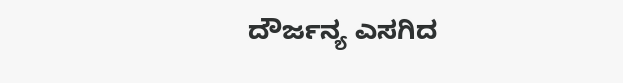ದೌರ್ಜನ್ಯ ಎಸಗಿದ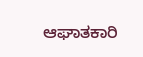ಆಘಾತಕಾರಿ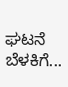ಘಟನೆ ಬೆಳಕಿಗೆ...